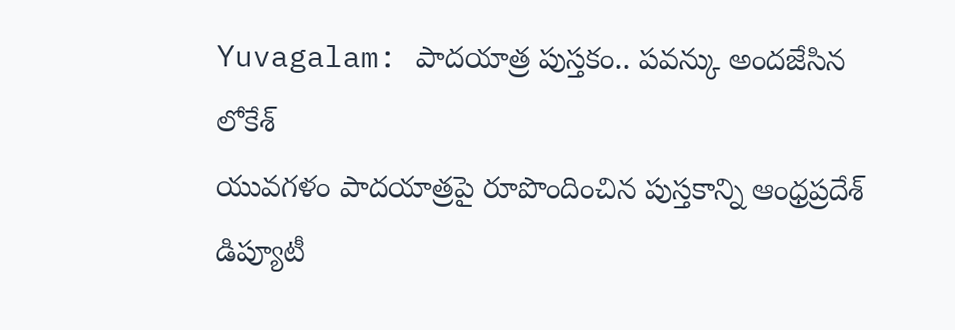Yuvagalam: పాదయాత్ర పుస్తకం.. పవన్కు అందజేసిన లోకేశ్
యువగళం పాదయాత్రపై రూపొందించిన పుస్తకాన్ని ఆంధ్రప్రదేశ్ డిప్యూటీ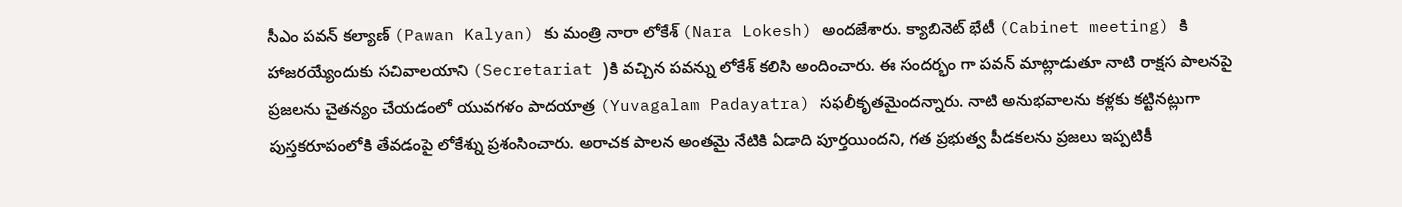సీఎం పవన్ కల్యాణ్ (Pawan Kalyan) కు మంత్రి నారా లోకేశ్ (Nara Lokesh) అందజేశారు. క్యాబినెట్ భేటీ (Cabinet meeting) కి హాజరయ్యేందుకు సచివాలయాని (Secretariat )కి వచ్చిన పవన్ను లోకేశ్ కలిసి అందించారు. ఈ సందర్భం గా పవన్ మాట్లాడుతూ నాటి రాక్షస పాలనపై ప్రజలను చైతన్యం చేయడంలో యువగళం పాదయాత్ర (Yuvagalam Padayatra) సఫలీకృతమైందన్నారు. నాటి అనుభవాలను కళ్లకు కట్టినట్లుగా పుస్తకరూపంలోకి తేవడంపై లోకేశ్ను ప్రశంసించారు. అరాచక పాలన అంతమై నేటికి ఏడాది పూర్తయిందని, గత ప్రభుత్వ పీడకలను ప్రజలు ఇప్పటికీ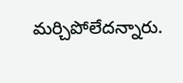మర్చిపోలేదన్నారు.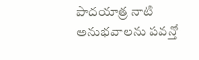పాదయాత్ర నాటి అనుభవాలను పవన్తో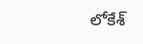లోకేశ్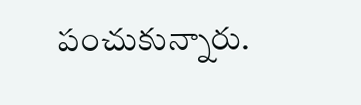పంచుకున్నారు.